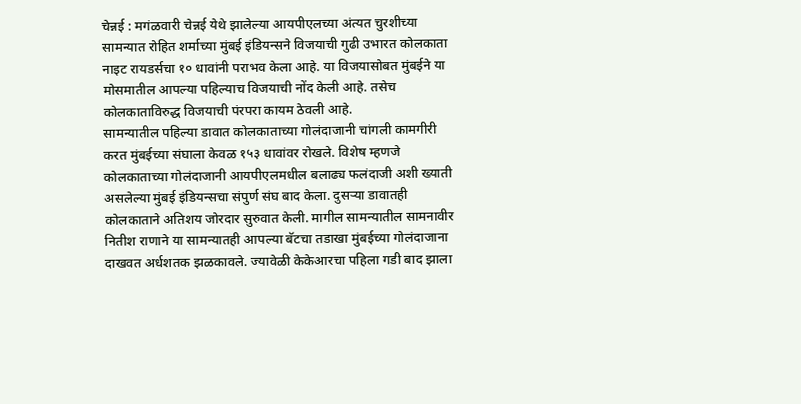चेन्नई : मगंळवारी चेन्नई येथे झालेल्या आयपीएलच्या अंत्यत चुरशीच्या सामन्यात रोहित शर्माच्या मुंबई इंडियन्सने विजयाची गुढी उभारत कोलकाता नाइट रायडर्सचा १० धावांनी पराभव केला आहे. या विजयासोबत मुंबईने या मोसमातील आपल्या पहिल्याच विजयाची नोंद केली आहे. तसेच कोलकाताविरुद्ध विजयाची पंरपरा कायम ठेवली आहे.
सामन्यातील पहिल्या डावात कोलकाताच्या गोलंदाजानी चांगली कामगीरी करत मुंबईच्या संघाला केवळ १५३ धावांवर रोखले. विशेष म्हणजे कोलकाताच्या गोलंदाजानी आयपीएलमधील बलाढ्य फलंदाजी अशी ख्याती असलेल्या मुंबई इंडियन्सचा संपुर्ण संघ बाद केला. दुसऱ्या डावातही कोलकाताने अतिशय जोरदार सुरुवात केली. मागील सामन्यातील सामनावीर नितीश राणाने या सामन्यातही आपल्या बॅटचा तडाखा मुंबईच्या गोलंदाजाना दाखवत अर्धशतक झळकावले. ज्यावेळी केकेआरचा पहिला गडी बाद झाला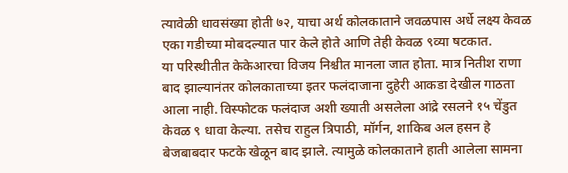त्यावेळी धावसंख्या होती ७२, याचा अर्थ कोलकाताने जवळपास अर्धे लक्ष्य केवळ एका गडीच्या मोबदल्यात पार केले होते आणि तेही केवळ ९व्या षटकात.
या परिस्थीतीत केकेआरचा विजय निश्चीत मानला जात होता. मात्र नितीश राणा बाद झाल्यानंतर कोलकाताच्या इतर फलंदाजाना दुहेरी आकडा देखील गाठता आला नाही. विस्फोटक फलंदाज अशी ख्याती असलेला आंद्रे रसलने १५ चेंडुत केवळ ९ धावा केल्या. तसेच राहुल त्रिपाठी, मॉर्गन, शाकिब अल हसन हे बेजबाबदार फटके खेळून बाद झाले. त्यामुळे कोलकाताने हाती आलेला सामना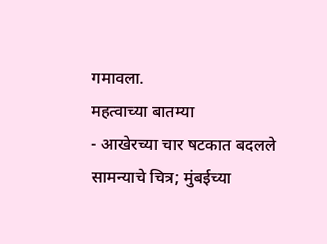गमावला.
महत्वाच्या बातम्या
- आखेरच्या चार षटकात बदलले सामन्याचे चित्र; मुंबईच्या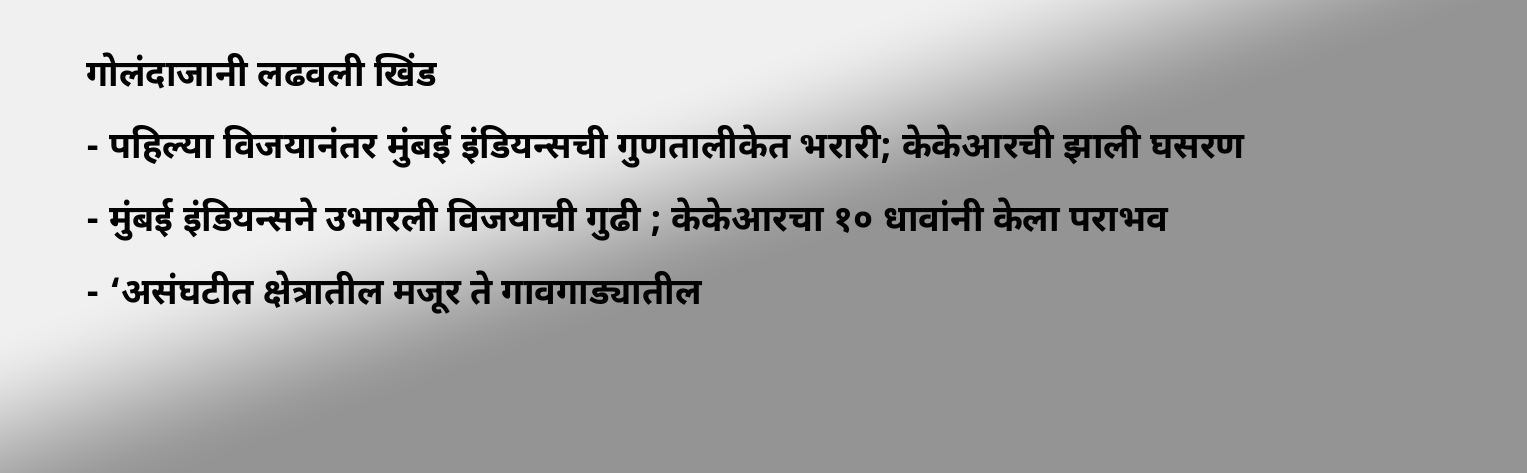गोलंदाजानी लढवली खिंड
- पहिल्या विजयानंतर मुंबई इंडियन्सची गुणतालीकेत भरारी; केकेआरची झाली घसरण
- मुंबई इंडियन्सने उभारली विजयाची गुढी ; केकेआरचा १० धावांनी केला पराभव
- ‘असंघटीत क्षेत्रातील मजूर ते गावगाड्यातील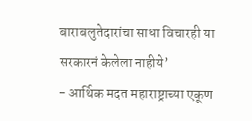बाराबलुतेदारांचा साधा विचारही या सरकारनं केलेला नाहीये’
- आर्थिक मदत महाराष्ट्राच्या एकूण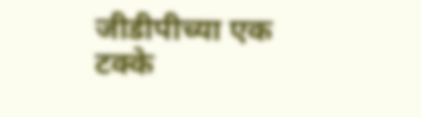जीडीपीच्या एक टक्के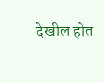देखील होत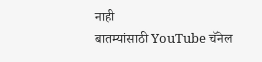नाही
बातम्यांसाठी YouTube चॅनेल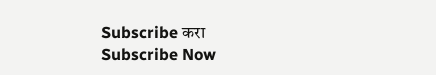Subscribe करा
Subscribe Now